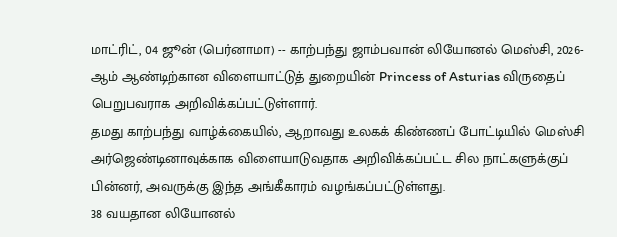மாட்ரிட், 04 ஜூன் (பெர்னாமா) -- காற்பந்து ஜாம்பவான் லியோனல் மெஸ்சி, 2026-ஆம் ஆண்டிற்கான விளையாட்டுத் துறையின் Princess of Asturias விருதைப் பெறுபவராக அறிவிக்கப்பட்டுள்ளார்.
தமது காற்பந்து வாழ்க்கையில், ஆறாவது உலகக் கிண்ணப் போட்டியில் மெஸ்சி அர்ஜெண்டினாவுக்காக விளையாடுவதாக அறிவிக்கப்பட்ட சில நாட்களுக்குப் பின்னர், அவருக்கு இந்த அங்கீகாரம் வழங்கப்பட்டுள்ளது.
38 வயதான லியோனல்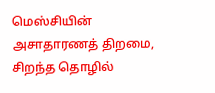மெஸ்சியின் அசாதாரணத் திறமை, சிறந்த தொழில்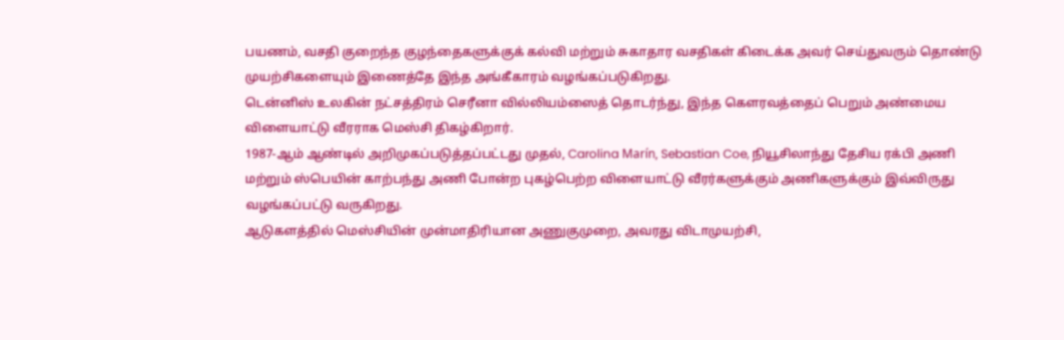பயணம், வசதி குறைந்த குழந்தைகளுக்குக் கல்வி மற்றும் சுகாதார வசதிகள் கிடைக்க அவர் செய்துவரும் தொண்டு முயற்சிகளையும் இணைத்தே இந்த அங்கீகாரம் வழங்கப்படுகிறது.
டென்னிஸ் உலகின் நட்சத்திரம் செரீனா வில்லியம்ஸைத் தொடர்ந்து, இந்த கௌரவத்தைப் பெறும் அண்மைய விளையாட்டு வீரராக மெஸ்சி திகழ்கிறார்.
1987-ஆம் ஆண்டில் அறிமுகப்படுத்தப்பட்டது முதல், Carolina Marín, Sebastian Coe, நியூசிலாந்து தேசிய ரக்பி அணி மற்றும் ஸ்பெயின் காற்பந்து அணி போன்ற புகழ்பெற்ற விளையாட்டு வீரர்களுக்கும் அணிகளுக்கும் இவ்விருது வழங்கப்பட்டு வருகிறது.
ஆடுகளத்தில் மெஸ்சியின் முன்மாதிரியான அணுகுமுறை, அவரது விடாமுயற்சி,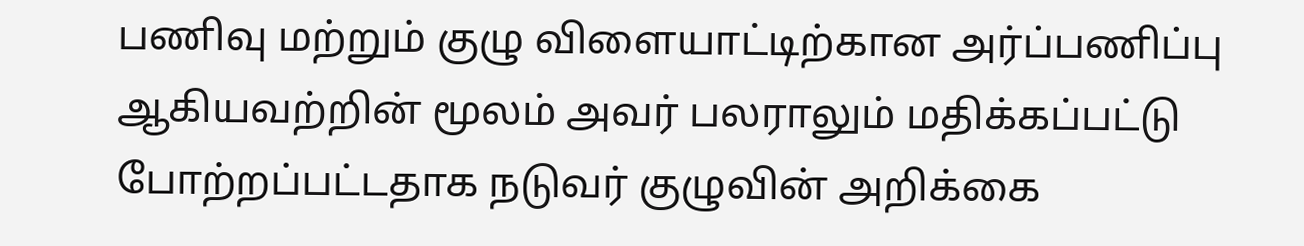பணிவு மற்றும் குழு விளையாட்டிற்கான அர்ப்பணிப்பு ஆகியவற்றின் மூலம் அவர் பலராலும் மதிக்கப்பட்டு போற்றப்பட்டதாக நடுவர் குழுவின் அறிக்கை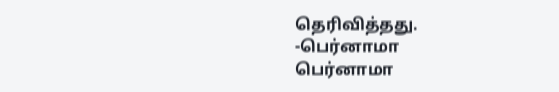தெரிவித்தது.
-பெர்னாமா
பெர்னாமா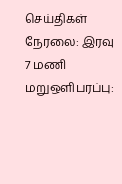செய்திகள் நேரலை: இரவு 7 மணி மறுஒளிபரப்பு: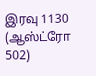இரவு 1130 (ஆஸ்ட்ரோ 502)